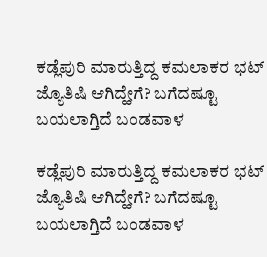ಕಡ್ಲೆಪುರಿ ಮಾರುತ್ತಿದ್ದ ಕಮಲಾಕರ ಭಟ್ ಜ್ಯೊತಿಷಿ ಆಗಿದ್ಹೇಗೆ? ಬಗೆದಷ್ಟೂ ಬಯಲಾಗ್ತಿದೆ ಬಂಡವಾಳ

ಕಡ್ಲೆಪುರಿ ಮಾರುತ್ತಿದ್ದ ಕಮಲಾಕರ ಭಟ್ ಜ್ಯೊತಿಷಿ ಆಗಿದ್ಹೇಗೆ? ಬಗೆದಷ್ಟೂ ಬಯಲಾಗ್ತಿದೆ ಬಂಡವಾಳ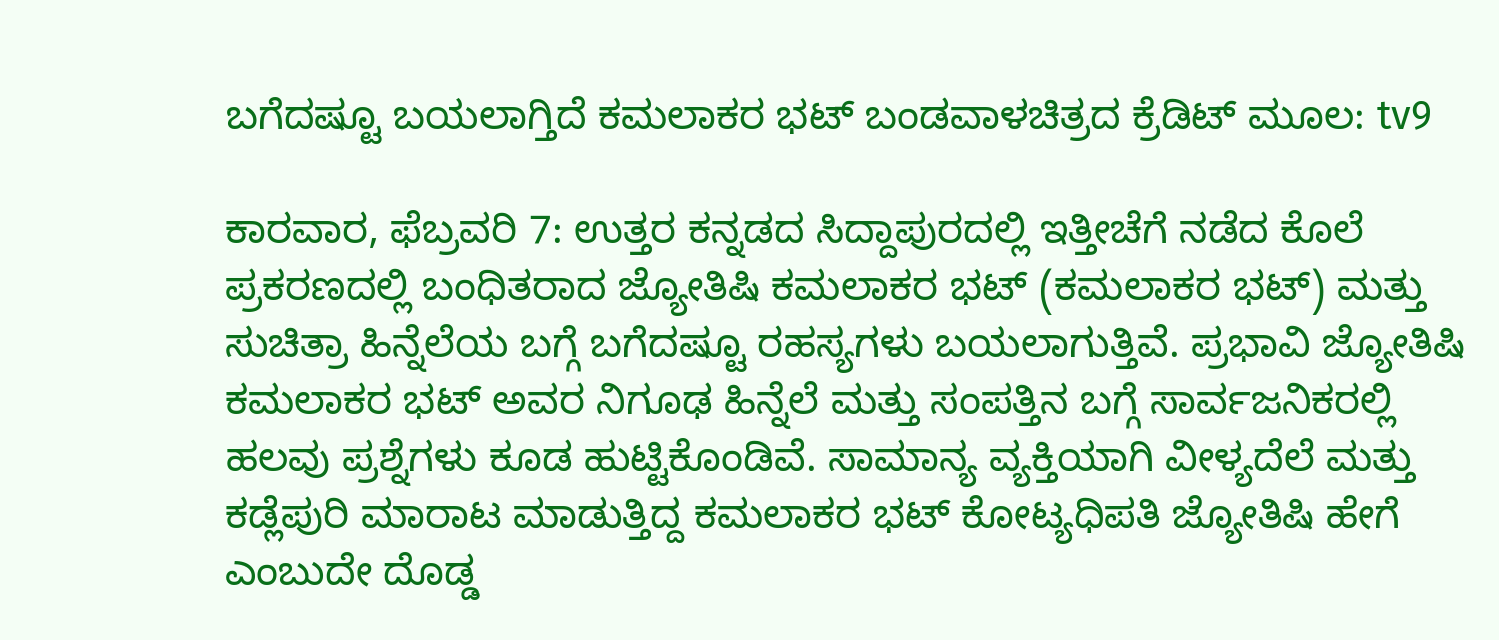ಬಗೆದಷ್ಟೂ ಬಯಲಾಗ್ತಿದೆ ಕಮಲಾಕರ ಭಟ್ ಬಂಡವಾಳಚಿತ್ರದ ಕ್ರೆಡಿಟ್ ಮೂಲ: tv9

ಕಾರವಾರ, ಫೆಬ್ರವರಿ 7: ಉತ್ತರ ಕನ್ನಡದ ಸಿದ್ದಾಪುರದಲ್ಲಿ ಇತ್ತೀಚೆಗೆ ನಡೆದ ಕೊಲೆ ಪ್ರಕರಣದಲ್ಲಿ ಬಂಧಿತರಾದ ಜ್ಯೋತಿಷಿ ಕಮಲಾಕರ ಭಟ್ (ಕಮಲಾಕರ ಭಟ್) ಮತ್ತು ಸುಚಿತ್ರಾ ಹಿನ್ನೆಲೆಯ ಬಗ್ಗೆ ಬಗೆದಷ್ಟೂ ರಹಸ್ಯಗಳು ಬಯಲಾಗುತ್ತಿವೆ. ಪ್ರಭಾವಿ ಜ್ಯೋತಿಷಿ ಕಮಲಾಕರ ಭಟ್ ಅವರ ನಿಗೂಢ ಹಿನ್ನೆಲೆ ಮತ್ತು ಸಂಪತ್ತಿನ ಬಗ್ಗೆ ಸಾರ್ವಜನಿಕರಲ್ಲಿ ಹಲವು ಪ್ರಶ್ನೆಗಳು ಕೂಡ ಹುಟ್ಟಿಕೊಂಡಿವೆ. ಸಾಮಾನ್ಯ ವ್ಯಕ್ತಿಯಾಗಿ ವೀಳ್ಯದೆಲೆ ಮತ್ತು ಕಡ್ಲೆಪುರಿ ಮಾರಾಟ ಮಾಡುತ್ತಿದ್ದ ಕಮಲಾಕರ ಭಟ್ ಕೋಟ್ಯಧಿಪತಿ ಜ್ಯೋತಿಷಿ ಹೇಗೆ ಎಂಬುದೇ ದೊಡ್ಡ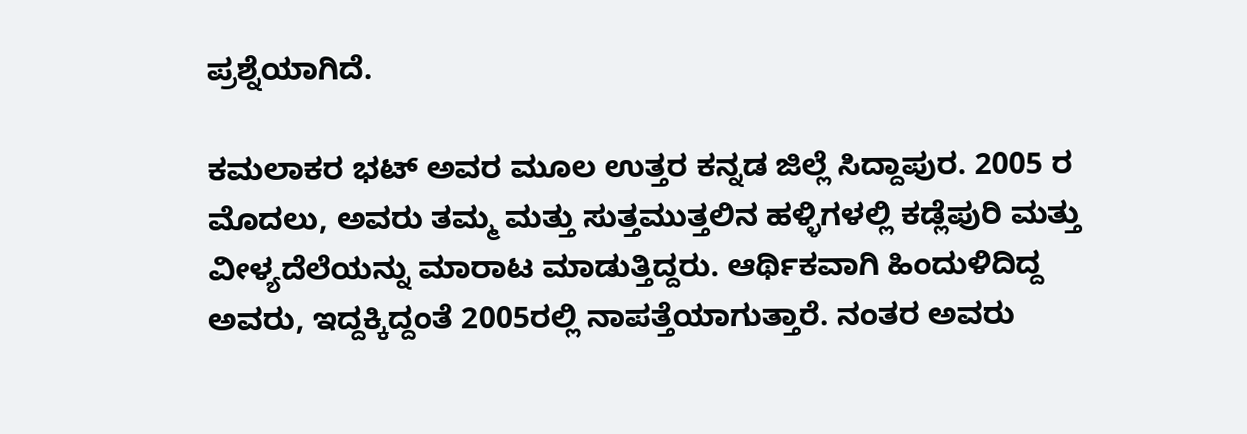ಪ್ರಶ್ನೆಯಾಗಿದೆ.

ಕಮಲಾಕರ ಭಟ್ ಅವರ ಮೂಲ ಉತ್ತರ ಕನ್ನಡ ಜಿಲ್ಲೆ ಸಿದ್ದಾಪುರ. 2005 ರ ಮೊದಲು, ಅವರು ತಮ್ಮ ಮತ್ತು ಸುತ್ತಮುತ್ತಲಿನ ಹಳ್ಳಿಗಳಲ್ಲಿ ಕಡ್ಲೆಪುರಿ ಮತ್ತು ವೀಳ್ಯದೆಲೆಯನ್ನು ಮಾರಾಟ ಮಾಡುತ್ತಿದ್ದರು. ಆರ್ಥಿಕವಾಗಿ ಹಿಂದುಳಿದಿದ್ದ ಅವರು, ಇದ್ದಕ್ಕಿದ್ದಂತೆ 2005ರಲ್ಲಿ ನಾಪತ್ತೆಯಾಗುತ್ತಾರೆ. ನಂತರ ಅವರು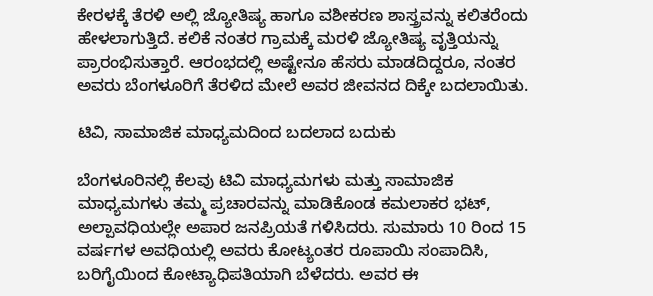ಕೇರಳಕ್ಕೆ ತೆರಳಿ ಅಲ್ಲಿ ಜ್ಯೋತಿಷ್ಯ ಹಾಗೂ ವಶೀಕರಣ ಶಾಸ್ತ್ರವನ್ನು ಕಲಿತರೆಂದು ಹೇಳಲಾಗುತ್ತಿದೆ. ಕಲಿಕೆ ನಂತರ ಗ್ರಾಮಕ್ಕೆ ಮರಳಿ ಜ್ಯೋತಿಷ್ಯ ವೃತ್ತಿಯನ್ನು ಪ್ರಾರಂಭಿಸುತ್ತಾರೆ. ಆರಂಭದಲ್ಲಿ ಅಷ್ಟೇನೂ ಹೆಸರು ಮಾಡದಿದ್ದರೂ, ನಂತರ ಅವರು ಬೆಂಗಳೂರಿಗೆ ತೆರಳಿದ ಮೇಲೆ ಅವರ ಜೀವನದ ದಿಕ್ಕೇ ಬದಲಾಯಿತು.

ಟಿವಿ, ಸಾಮಾಜಿಕ ಮಾಧ್ಯಮದಿಂದ ಬದಲಾದ ಬದುಕು

ಬೆಂಗಳೂರಿನಲ್ಲಿ ಕೆಲವು ಟಿವಿ ಮಾಧ್ಯಮಗಳು ಮತ್ತು ಸಾಮಾಜಿಕ ಮಾಧ್ಯಮಗಳು ತಮ್ಮ ಪ್ರಚಾರವನ್ನು ಮಾಡಿಕೊಂಡ ಕಮಲಾಕರ ಭಟ್, ಅಲ್ಪಾವಧಿಯಲ್ಲೇ ಅಪಾರ ಜನಪ್ರಿಯತೆ ಗಳಿಸಿದರು. ಸುಮಾರು 10 ರಿಂದ 15 ವರ್ಷಗಳ ಅವಧಿಯಲ್ಲಿ ಅವರು ಕೋಟ್ಯಂತರ ರೂಪಾಯಿ ಸಂಪಾದಿಸಿ, ಬರಿಗೈಯಿಂದ ಕೋಟ್ಯಾಧಿಪತಿಯಾಗಿ ಬೆಳೆದರು. ಅವರ ಈ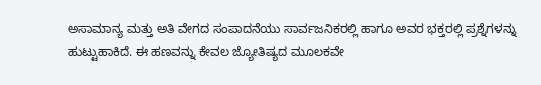ಅಸಾಮಾನ್ಯ ಮತ್ತು ಅತಿ ವೇಗದ ಸಂಪಾದನೆಯು ಸಾರ್ವಜನಿಕರಲ್ಲಿ ಹಾಗೂ ಅವರ ಭಕ್ತರಲ್ಲಿ ಪ್ರಶ್ನೆಗಳನ್ನು ಹುಟ್ಟುಹಾಕಿದೆ. ಈ ಹಣವನ್ನು ಕೇವಲ ಜ್ಯೋತಿಷ್ಯದ ಮೂಲಕವೇ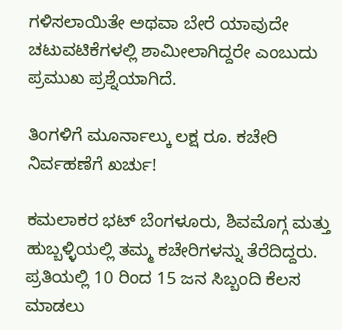ಗಳಿಸಲಾಯಿತೇ ಅಥವಾ ಬೇರೆ ಯಾವುದೇ ಚಟುವಟಿಕೆಗಳಲ್ಲಿ ಶಾಮೀಲಾಗಿದ್ದರೇ ಎಂಬುದು ಪ್ರಮುಖ ಪ್ರಶ್ನೆಯಾಗಿದೆ.

ತಿಂಗಳಿಗೆ ಮೂರ್ನಾಲ್ಕು ಲಕ್ಷ ರೂ. ಕಚೇರಿ ನಿರ್ವಹಣೆಗೆ ಖರ್ಚು!

ಕಮಲಾಕರ ಭಟ್ ಬೆಂಗಳೂರು, ಶಿವಮೊಗ್ಗ ಮತ್ತು ಹುಬ್ಬಳ್ಳಿಯಲ್ಲಿ ತಮ್ಮ ಕಚೇರಿಗಳನ್ನು ತೆರೆದಿದ್ದರು. ಪ್ರತಿಯಲ್ಲಿ 10 ರಿಂದ 15 ಜನ ಸಿಬ್ಬಂದಿ ಕೆಲಸ ಮಾಡಲು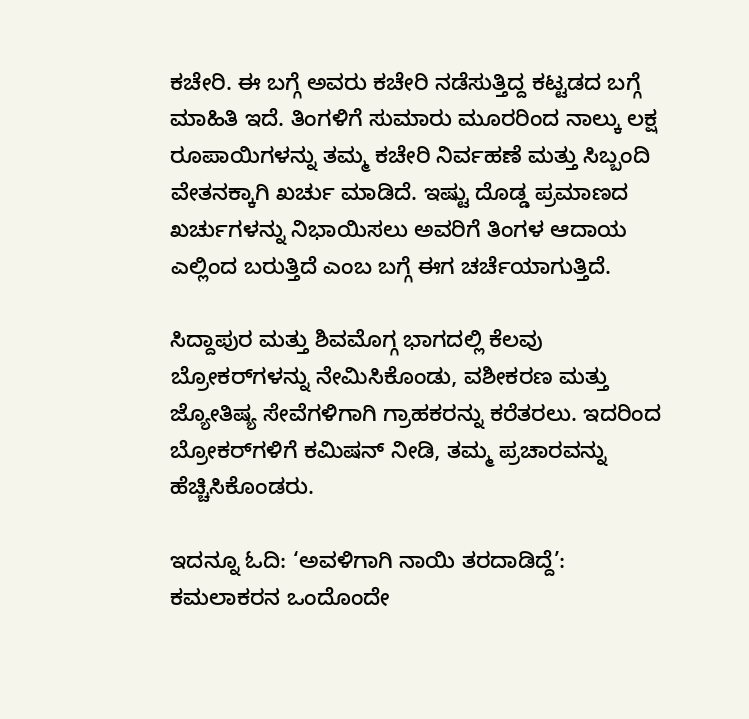ಕಚೇರಿ. ಈ ಬಗ್ಗೆ ಅವರು ಕಚೇರಿ ನಡೆಸುತ್ತಿದ್ದ ಕಟ್ಟಡದ ಬಗ್ಗೆ ಮಾಹಿತಿ ಇದೆ. ತಿಂಗಳಿಗೆ ಸುಮಾರು ಮೂರರಿಂದ ನಾಲ್ಕು ಲಕ್ಷ ರೂಪಾಯಿಗಳನ್ನು ತಮ್ಮ ಕಚೇರಿ ನಿರ್ವಹಣೆ ಮತ್ತು ಸಿಬ್ಬಂದಿ ವೇತನಕ್ಕಾಗಿ ಖರ್ಚು ಮಾಡಿದೆ. ಇಷ್ಟು ದೊಡ್ಡ ಪ್ರಮಾಣದ ಖರ್ಚುಗಳನ್ನು ನಿಭಾಯಿಸಲು ಅವರಿಗೆ ತಿಂಗಳ ಆದಾಯ ಎಲ್ಲಿಂದ ಬರುತ್ತಿದೆ ಎಂಬ ಬಗ್ಗೆ ಈಗ ಚರ್ಚೆಯಾಗುತ್ತಿದೆ.

ಸಿದ್ದಾಪುರ ಮತ್ತು ಶಿವಮೊಗ್ಗ ಭಾಗದಲ್ಲಿ ಕೆಲವು ಬ್ರೋಕರ್‌ಗಳನ್ನು ನೇಮಿಸಿಕೊಂಡು, ವಶೀಕರಣ ಮತ್ತು ಜ್ಯೋತಿಷ್ಯ ಸೇವೆಗಳಿಗಾಗಿ ಗ್ರಾಹಕರನ್ನು ಕರೆತರಲು. ಇದರಿಂದ ಬ್ರೋಕರ್‌ಗಳಿಗೆ ಕಮಿಷನ್ ನೀಡಿ, ತಮ್ಮ ಪ್ರಚಾರವನ್ನು ಹೆಚ್ಚಿಸಿಕೊಂಡರು.

ಇದನ್ನೂ ಓದಿ: ‘ಅವಳಿಗಾಗಿ ನಾಯಿ ತರದಾಡಿದ್ದೆ’: ಕಮಲಾಕರನ ಒಂದೊಂದೇ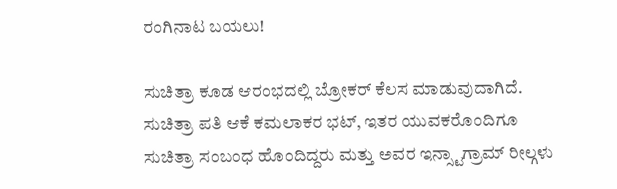ರಂಗಿನಾಟ ಬಯಲು!

ಸುಚಿತ್ರಾ ಕೂಡ ಆರಂಭದಲ್ಲಿ ಬ್ರೋಕರ್ ಕೆಲಸ ಮಾಡುವುದಾಗಿದೆ. ಸುಚಿತ್ರಾ ಪತಿ ಆಕೆ ಕಮಲಾಕರ ಭಟ್, ಇತರ ಯುವಕರೊಂದಿಗೂ ಸುಚಿತ್ರಾ ಸಂಬಂಧ ಹೊಂದಿದ್ದರು ಮತ್ತು ಅವರ ಇನ್ಸ್ಟಾಗ್ರಾಮ್ ರೀಲ್ಗಳು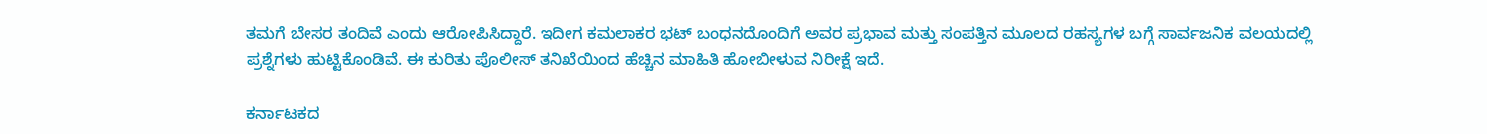ತಮಗೆ ಬೇಸರ ತಂದಿವೆ ಎಂದು ಆರೋಪಿಸಿದ್ದಾರೆ. ಇದೀಗ ಕಮಲಾಕರ ಭಟ್ ಬಂಧನದೊಂದಿಗೆ ಅವರ ಪ್ರಭಾವ ಮತ್ತು ಸಂಪತ್ತಿನ ಮೂಲದ ರಹಸ್ಯಗಳ ಬಗ್ಗೆ ಸಾರ್ವಜನಿಕ ವಲಯದಲ್ಲಿ ಪ್ರಶ್ನೆಗಳು ಹುಟ್ಟಿಕೊಂಡಿವೆ. ಈ ಕುರಿತು ಪೊಲೀಸ್ ತನಿಖೆಯಿಂದ ಹೆಚ್ಚಿನ ಮಾಹಿತಿ ಹೋಬೀಳುವ ನಿರೀಕ್ಷೆ ಇದೆ.

ಕರ್ನಾಟಕದ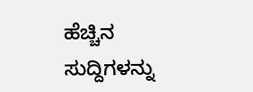ಹೆಚ್ಚಿನ ಸುದ್ದಿಗಳನ್ನು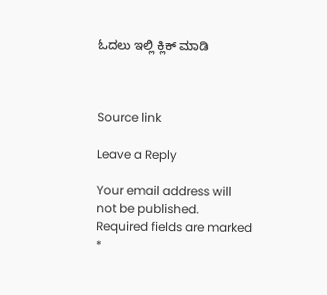ಓದಲು ಇಲ್ಲಿ ಕ್ಲಿಕ್ ಮಾಡಿ



Source link

Leave a Reply

Your email address will not be published. Required fields are marked *